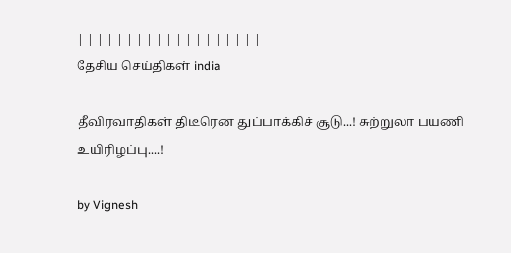| | | | | | | | | | | | | | | | | | |
தேசிய செய்திகள் india

தீவிரவாதிகள் திடீரென துப்பாக்கிச் சூடு...! சுற்றுலா பயணி உயிரிழப்பு....!

by Vignesh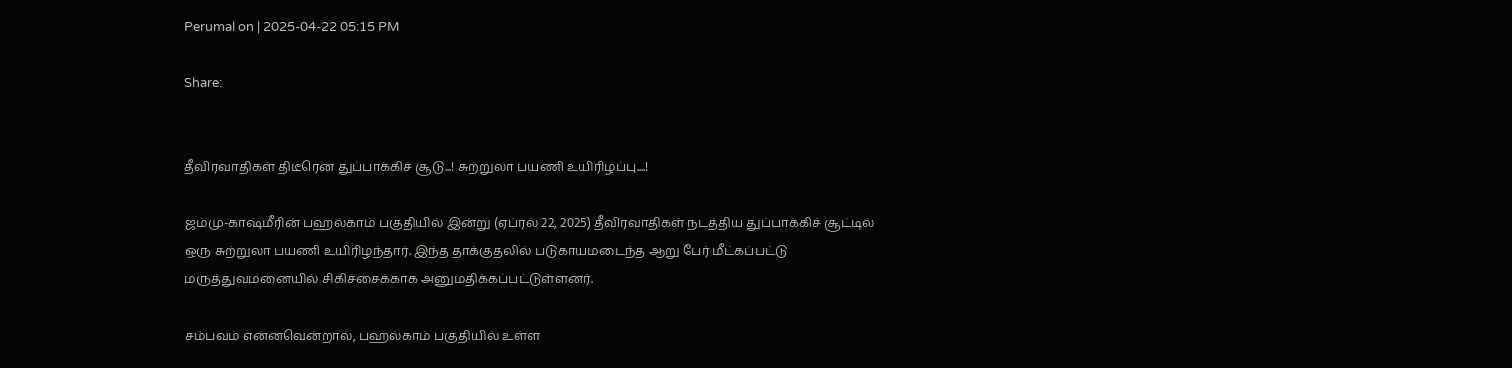Perumal on | 2025-04-22 05:15 PM

Share:


தீவிரவாதிகள் திடீரென துப்பாக்கிச் சூடு...! சுற்றுலா பயணி உயிரிழப்பு....!

ஜம்மு-காஷ்மீரின் பஹல்காம் பகுதியில் இன்று (ஏப்ரல் 22, 2025) தீவிரவாதிகள் நடத்திய துப்பாக்கிச் சூட்டில் ஒரு சுற்றுலா பயணி உயிரிழந்தார். இந்த தாக்குதலில் படுகாயமடைந்த ஆறு பேர் மீட்கப்பட்டு மருத்துவமனையில் சிகிச்சைக்காக அனுமதிக்கப்பட்டுள்ளனர்.

சம்பவம் என்னவென்றால், பஹல்காம் பகுதியில் உள்ள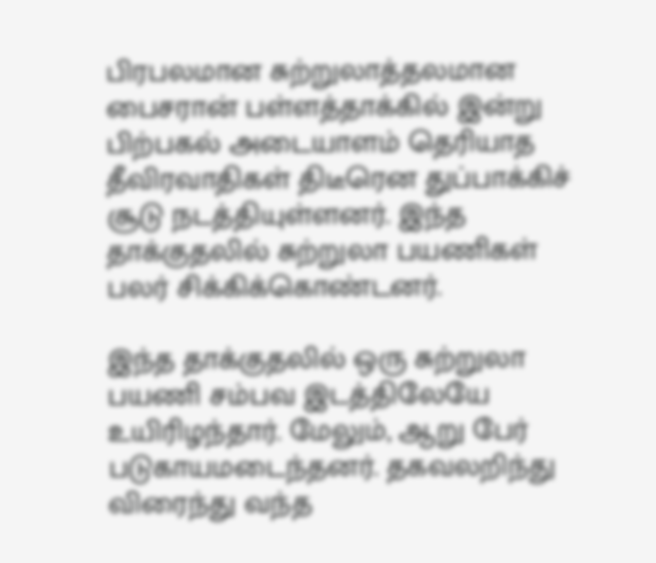பிரபலமான சுற்றுலாத்தலமான பைசரான் பள்ளத்தாக்கில் இன்று பிற்பகல் அடையாளம் தெரியாத தீவிரவாதிகள் திடீரென துப்பாக்கிச் சூடு நடத்தியுள்ளனர். இந்த தாக்குதலில் சுற்றுலா பயணிகள் பலர் சிக்கிக்கொண்டனர்.

இந்த தாக்குதலில் ஒரு சுற்றுலா பயணி சம்பவ இடத்திலேயே உயிரிழந்தார். மேலும், ஆறு பேர் படுகாயமடைந்தனர். தகவலறிந்து விரைந்து வந்த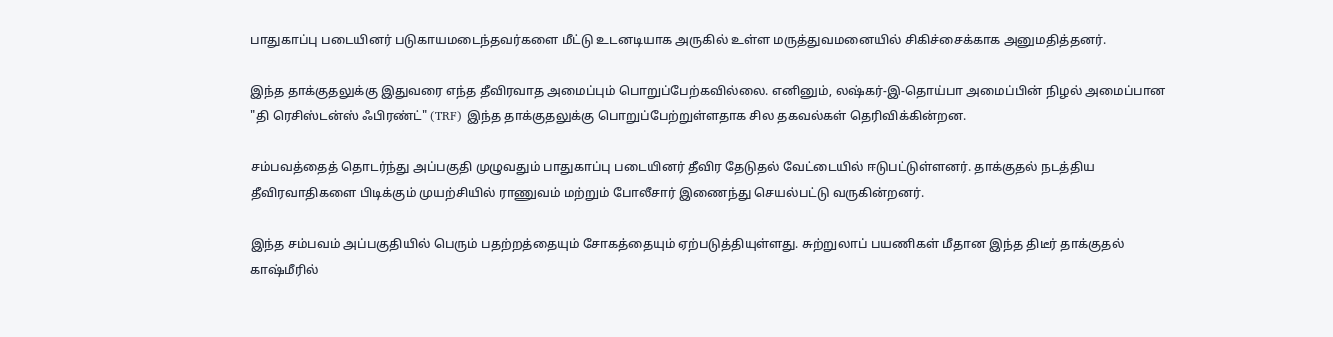பாதுகாப்பு படையினர் படுகாயமடைந்தவர்களை மீட்டு உடனடியாக அருகில் உள்ள மருத்துவமனையில் சிகிச்சைக்காக அனுமதித்தனர்.

இந்த தாக்குதலுக்கு இதுவரை எந்த தீவிரவாத அமைப்பும் பொறுப்பேற்கவில்லை. எனினும், லஷ்கர்-இ-தொய்பா அமைப்பின் நிழல் அமைப்பான "தி ரெசிஸ்டன்ஸ் ஃபிரண்ட்" (TRF) இந்த தாக்குதலுக்கு பொறுப்பேற்றுள்ளதாக சில தகவல்கள் தெரிவிக்கின்றன.

சம்பவத்தைத் தொடர்ந்து அப்பகுதி முழுவதும் பாதுகாப்பு படையினர் தீவிர தேடுதல் வேட்டையில் ஈடுபட்டுள்ளனர். தாக்குதல் நடத்திய தீவிரவாதிகளை பிடிக்கும் முயற்சியில் ராணுவம் மற்றும் போலீசார் இணைந்து செயல்பட்டு வருகின்றனர்.

இந்த சம்பவம் அப்பகுதியில் பெரும் பதற்றத்தையும் சோகத்தையும் ஏற்படுத்தியுள்ளது. சுற்றுலாப் பயணிகள் மீதான இந்த திடீர் தாக்குதல் காஷ்மீரில்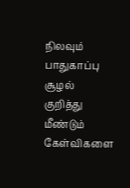நிலவும் பாதுகாப்பு சூழல் குறித்து மீண்டும் கேள்விகளை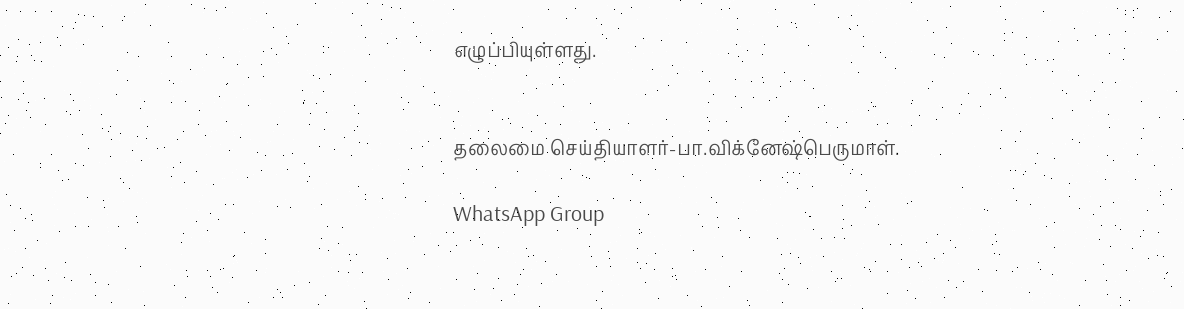எழுப்பியுள்ளது.


தலைமை செய்தியாளர்-பா.விக்னேஷ்பெருமாள்.

WhatsApp Group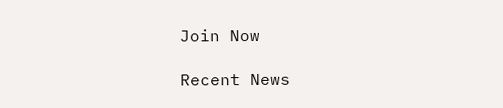Join Now

Recent News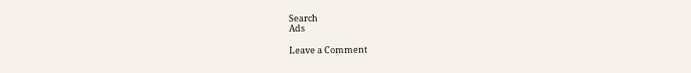Search
Ads

Leave a Comment